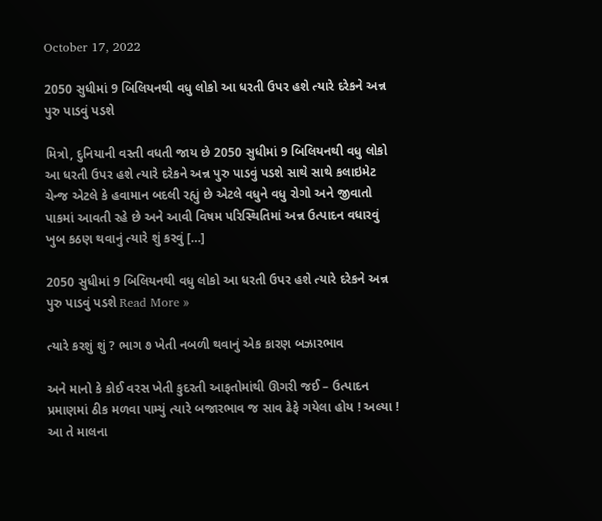October 17, 2022

2050 સુધીમાં 9 બિલિયનથી વધુ લોકો આ ધરતી ઉપર હશે ત્યારે દરેકને અન્ન પુરુ પાડવું પડશે

મિત્રો, દુનિયાની વસ્તી વધતી જાય છે 2050 સુધીમાં 9 બિલિયનથી વધુ લોકો આ ધરતી ઉપર હશે ત્યારે દરેકને અન્ન પુરુ પાડવું પડશે સાથે સાથે કલાઇમેટ ચેન્જ એટલે કે હવામાન બદલી રહ્યું છે એટલે વધુને વધુ રોગો અને જીવાતો પાકમાં આવતી રહે છે અને આવી વિષમ પરિસ્થિતિમાં અન્ન ઉત્પાદન વધારવું ખુબ કઠણ થવાનું ત્યારે શું કરવું […]

2050 સુધીમાં 9 બિલિયનથી વધુ લોકો આ ધરતી ઉપર હશે ત્યારે દરેકને અન્ન પુરુ પાડવું પડશે Read More »

ત્યારે કરશું શું ? ભાગ ૭ ખેતી નબળી થવાનું એક કારણ બઝારભાવ

અને માનો કે કોઈ વરસ ખેતી કુદરતી આફતોમાંથી ઊગરી જઈ – ઉત્પાદન પ્રમાણમાં ઠીક મળવા પામ્યું ત્યારે બજારભાવ જ સાવ ઢેફે ગયેલા હોય ! અલ્યા ! આ તે માલના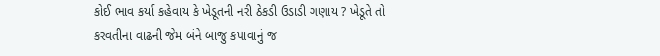કોઈ ભાવ કર્યા કહેવાય કે ખેડૂતની નરી ઠેકડી ઉડાડી ગણાય ? ખેડૂતે તો કરવતીના વાઢની જેમ બંને બાજુ કપાવાનું જ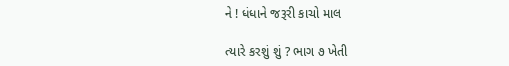ને ! ધંધાને જરૂરી કાચો માલ

ત્યારે કરશું શું ? ભાગ ૭ ખેતી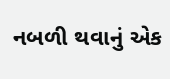નબળી થવાનું એક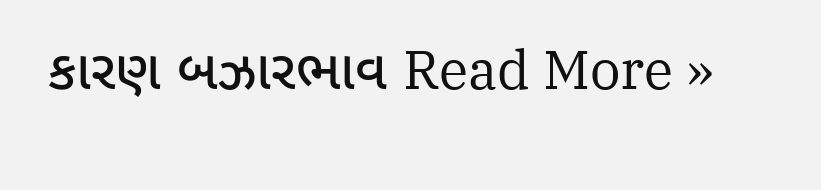કારણ બઝારભાવ Read More »